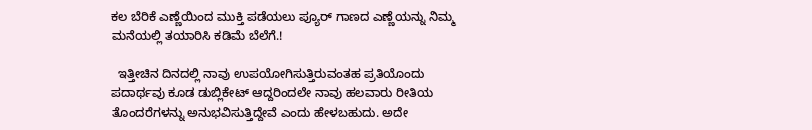ಕಲ ಬೆರಿಕೆ ಎಣ್ಣೆಯಿಂದ ಮುಕ್ತಿ ಪಡೆಯಲು ಪ್ಯೂರ್ ಗಾಣದ ಎಣ್ಣೆಯನ್ನು ನಿಮ್ಮ ಮನೆಯಲ್ಲಿ ತಯಾರಿಸಿ ಕಡಿಮೆ ಬೆಲೆಗೆ.!

  ಇತ್ತೀಚಿನ ದಿನದಲ್ಲಿ ನಾವು ಉಪಯೋಗಿಸುತ್ತಿರುವಂತಹ ಪ್ರತಿಯೊಂದು ಪದಾರ್ಥವು ಕೂಡ ಡುಬ್ಲಿಕೇಟ್ ಆದ್ದರಿಂದಲೇ ನಾವು ಹಲವಾರು ರೀತಿಯ ತೊಂದರೆಗಳನ್ನು ಅನುಭವಿಸುತ್ತಿದ್ದೇವೆ ಎಂದು ಹೇಳಬಹುದು. ಅದೇ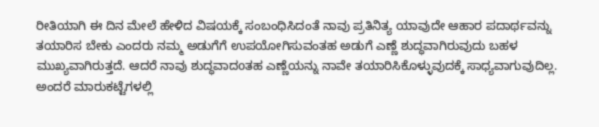ರೀತಿಯಾಗಿ ಈ ದಿನ ಮೇಲೆ ಹೇಳಿದ ವಿಷಯಕ್ಕೆ ಸಂಬಂಧಿಸಿದಂತೆ ನಾವು ಪ್ರತಿನಿತ್ಯ ಯಾವುದೇ ಆಹಾರ ಪದಾರ್ಥವನ್ನು ತಯಾರಿಸ ಬೇಕು ಎಂದರು ನಮ್ಮ ಅಡುಗೆಗೆ ಉಪಯೋಗಿಸುವಂತಹ ಅಡುಗೆ ಎಣ್ಣೆ ಶುದ್ಧವಾಗಿರುವುದು ಬಹಳ ಮುಖ್ಯವಾಗಿರುತ್ತದೆ. ಆದರೆ ನಾವು ಶುದ್ಧವಾದoತಹ ಎಣ್ಣೆಯನ್ನು ನಾವೇ ತಯಾರಿಸಿಕೊಳ್ಳುವುದಕ್ಕೆ ಸಾಧ್ಯವಾಗುವುದಿಲ್ಲ. ಅಂದರೆ ಮಾರುಕಟ್ಟೆಗಳಲ್ಲಿ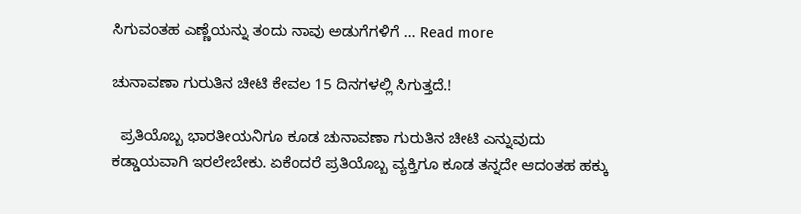ಸಿಗುವಂತಹ ಎಣ್ಣೆಯನ್ನು ತಂದು ನಾವು ಅಡುಗೆಗಳಿಗೆ … Read more

ಚುನಾವಣಾ ಗುರುತಿನ ಚೀಟಿ ಕೇವಲ 15 ದಿನಗಳಲ್ಲಿ ಸಿಗುತ್ತದೆ.!

  ಪ್ರತಿಯೊಬ್ಬ ಭಾರತೀಯನಿಗೂ ಕೂಡ ಚುನಾವಣಾ ಗುರುತಿನ ಚೀಟಿ ಎನ್ನುವುದು ಕಡ್ಡಾಯವಾಗಿ ಇರಲೇಬೇಕು. ಏಕೆಂದರೆ ಪ್ರತಿಯೊಬ್ಬ ವ್ಯಕ್ತಿಗೂ ಕೂಡ ತನ್ನದೇ ಆದಂತಹ ಹಕ್ಕು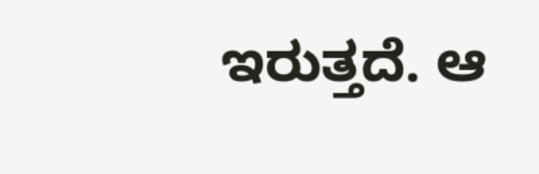ಇರುತ್ತದೆ. ಆ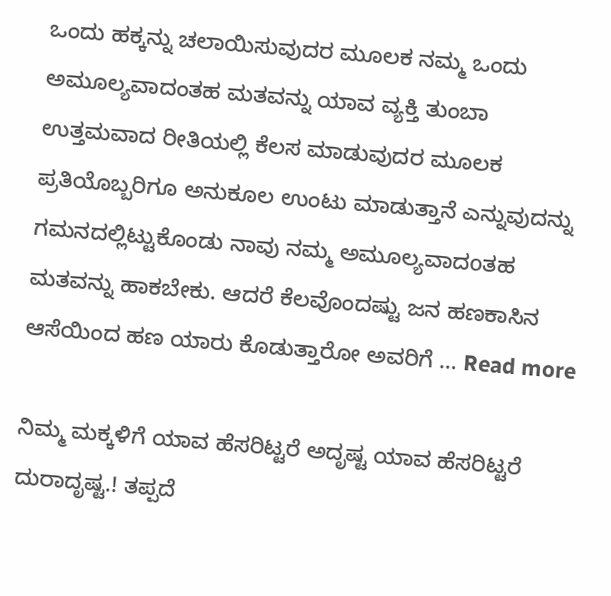ಒಂದು ಹಕ್ಕನ್ನು ಚಲಾಯಿಸುವುದರ ಮೂಲಕ ನಮ್ಮ ಒಂದು ಅಮೂಲ್ಯವಾದಂತಹ ಮತವನ್ನು ಯಾವ ವ್ಯಕ್ತಿ ತುಂಬಾ ಉತ್ತಮವಾದ ರೀತಿಯಲ್ಲಿ ಕೆಲಸ ಮಾಡುವುದರ ಮೂಲಕ ಪ್ರತಿಯೊಬ್ಬರಿಗೂ ಅನುಕೂಲ ಉಂಟು ಮಾಡುತ್ತಾನೆ ಎನ್ನುವುದನ್ನು ಗಮನದಲ್ಲಿಟ್ಟುಕೊಂಡು ನಾವು ನಮ್ಮ ಅಮೂಲ್ಯವಾದoತಹ ಮತವನ್ನು ಹಾಕಬೇಕು. ಆದರೆ ಕೆಲವೊಂದಷ್ಟು ಜನ ಹಣಕಾಸಿನ ಆಸೆಯಿಂದ ಹಣ ಯಾರು ಕೊಡುತ್ತಾರೋ ಅವರಿಗೆ … Read more

ನಿಮ್ಮ ಮಕ್ಕಳಿಗೆ ಯಾವ ಹೆಸರಿಟ್ಟರೆ ಅದೃಷ್ಟ ಯಾವ ಹೆಸರಿಟ್ಟರೆ ದುರಾದೃಷ್ಟ.! ತಪ್ಪದೆ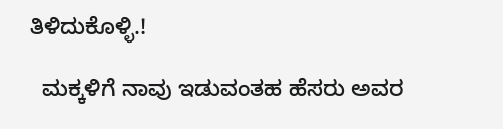ತಿಳಿದುಕೊಳ್ಳಿ.!

  ಮಕ್ಕಳಿಗೆ ನಾವು ಇಡುವಂತಹ ಹೆಸರು ಅವರ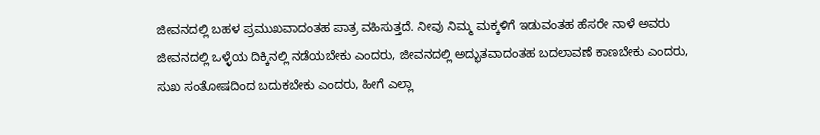ಜೀವನದಲ್ಲಿ ಬಹಳ ಪ್ರಮುಖವಾದಂತಹ ಪಾತ್ರ ವಹಿಸುತ್ತದೆ. ನೀವು ನಿಮ್ಮ ಮಕ್ಕಳಿಗೆ ಇಡುವಂತಹ ಹೆಸರೇ ನಾಳೆ ಅವರು ಜೀವನದಲ್ಲಿ ಒಳ್ಳೆಯ ದಿಕ್ಕಿನಲ್ಲಿ ನಡೆಯಬೇಕು ಎಂದರು, ಜೀವನದಲ್ಲಿ ಅದ್ಭುತವಾದಂತಹ ಬದಲಾವಣೆ ಕಾಣಬೇಕು ಎಂದರು, ಸುಖ ಸಂತೋಷದಿಂದ ಬದುಕಬೇಕು ಎಂದರು, ಹೀಗೆ ಎಲ್ಲಾ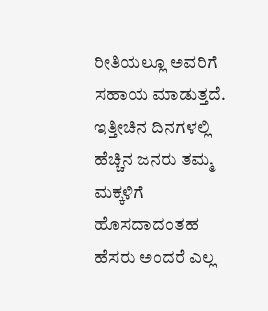ರೀತಿಯಲ್ಲೂ ಅವರಿಗೆ ಸಹಾಯ ಮಾಡುತ್ತದೆ. ಇತ್ತೀಚಿನ ದಿನಗಳಲ್ಲಿ ಹೆಚ್ಚಿನ ಜನರು ತಮ್ಮ ಮಕ್ಕಳಿಗೆ ಹೊಸದಾದಂತಹ ಹೆಸರು ಅಂದರೆ ಎಲ್ಲ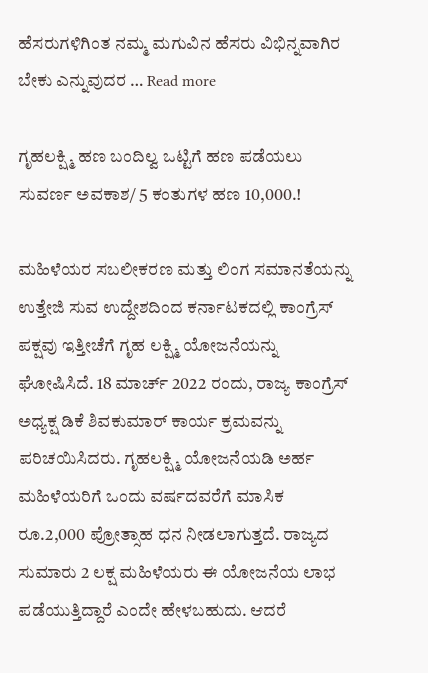ಹೆಸರುಗಳಿಗಿಂತ ನಮ್ಮ ಮಗುವಿನ ಹೆಸರು ವಿಭಿನ್ನವಾಗಿರ ಬೇಕು ಎನ್ನುವುದರ … Read more

ಗೃಹಲಕ್ಷ್ಮಿ ಹಣ ಬಂದಿಲ್ವ ಒಟ್ಟಿಗೆ ಹಣ ಪಡೆಯಲು ಸುವರ್ಣ ಅವಕಾಶ/ 5 ಕಂತುಗಳ ಹಣ 10,000.!

ಮಹಿಳೆಯರ ಸಬಲೀಕರಣ ಮತ್ತು ಲಿಂಗ ಸಮಾನತೆಯನ್ನು ಉತ್ತೇಜಿ ಸುವ ಉದ್ದೇಶದಿಂದ ಕರ್ನಾಟಕದಲ್ಲಿ ಕಾಂಗ್ರೆಸ್ ಪಕ್ಷವು ಇತ್ತೀಚೆಗೆ ಗೃಹ ಲಕ್ಷ್ಮಿ ಯೋಜನೆಯನ್ನು ಘೋಷಿಸಿದೆ. 18 ಮಾರ್ಚ್ 2022 ರಂದು, ರಾಜ್ಯ ಕಾಂಗ್ರೆಸ್ ಅಧ್ಯಕ್ಷ ಡಿಕೆ ಶಿವಕುಮಾರ್ ಕಾರ್ಯ ಕ್ರಮವನ್ನು ಪರಿಚಯಿಸಿದರು. ಗೃಹಲಕ್ಷ್ಮಿ ಯೋಜನೆಯಡಿ ಅರ್ಹ ಮಹಿಳೆಯರಿಗೆ ಒಂದು ವರ್ಷದವರೆಗೆ ಮಾಸಿಕ ರೂ.2,000 ಪ್ರೋತ್ಸಾಹ ಧನ ನೀಡಲಾಗುತ್ತದೆ. ರಾಜ್ಯದ ಸುಮಾರು 2 ಲಕ್ಷ ಮಹಿಳೆಯರು ಈ ಯೋಜನೆಯ ಲಾಭ ಪಡೆಯುತ್ತಿದ್ದಾರೆ ಎಂದೇ ಹೇಳಬಹುದು. ಆದರೆ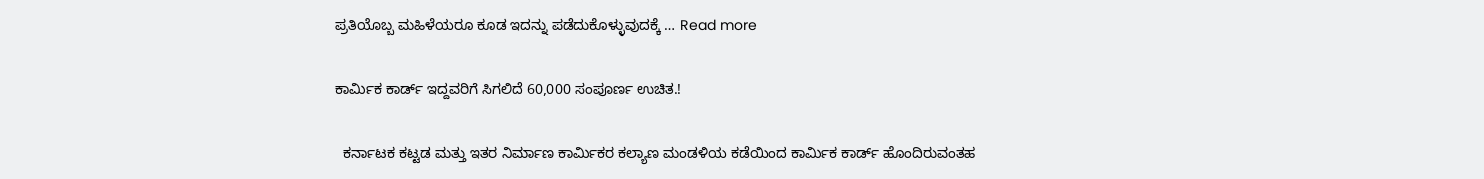ಪ್ರತಿಯೊಬ್ಬ ಮಹಿಳೆಯರೂ ಕೂಡ ಇದನ್ನು ಪಡೆದುಕೊಳ್ಳುವುದಕ್ಕೆ … Read more

ಕಾರ್ಮಿಕ ಕಾರ್ಡ್ ಇದ್ದವರಿಗೆ ಸಿಗಲಿದೆ 60,000 ಸಂಪೂರ್ಣ ಉಚಿತ.!

  ಕರ್ನಾಟಕ ಕಟ್ಟಡ ಮತ್ತು ಇತರ ನಿರ್ಮಾಣ ಕಾರ್ಮಿಕರ ಕಲ್ಯಾಣ ಮಂಡಳಿಯ ಕಡೆಯಿಂದ ಕಾರ್ಮಿಕ ಕಾರ್ಡ್ ಹೊಂದಿರುವಂತಹ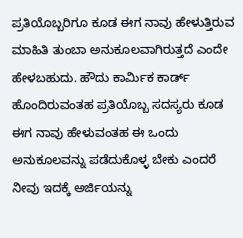ಪ್ರತಿಯೊಬ್ಬರಿಗೂ ಕೂಡ ಈಗ ನಾವು ಹೇಳುತ್ತಿರುವ ಮಾಹಿತಿ ತುಂಬಾ ಅನುಕೂಲವಾಗಿರುತ್ತದೆ ಎಂದೇ ಹೇಳಬಹುದು. ಹೌದು ಕಾರ್ಮಿಕ ಕಾರ್ಡ್ ಹೊಂದಿರುವಂತಹ ಪ್ರತಿಯೊಬ್ಬ ಸದಸ್ಯರು ಕೂಡ ಈಗ ನಾವು ಹೇಳುವಂತಹ ಈ ಒಂದು ಅನುಕೂಲವನ್ನು ಪಡೆದುಕೊಳ್ಳ ಬೇಕು ಎಂದರೆ ನೀವು ಇದಕ್ಕೆ ಅರ್ಜಿಯನ್ನು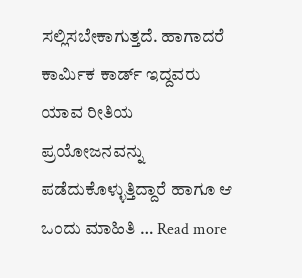ಸಲ್ಲಿಸಬೇಕಾಗುತ್ತದೆ. ಹಾಗಾದರೆ ಕಾರ್ಮಿಕ ಕಾರ್ಡ್ ಇದ್ದವರು ಯಾವ ರೀತಿಯ ಪ್ರಯೋಜನವನ್ನು ಪಡೆದುಕೊಳ್ಳುತ್ತಿದ್ದಾರೆ ಹಾಗೂ ಆ ಒಂದು ಮಾಹಿತಿ … Read more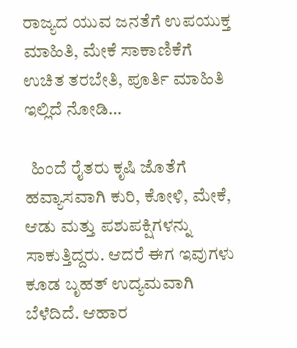ರಾಜ್ಯದ ಯುವ ಜನತೆಗೆ ಉಪಯುಕ್ತ ಮಾಹಿತಿ, ಮೇಕೆ ಸಾಕಾಣಿಕೆಗೆ ಉಚಿತ ತರಬೇತಿ, ಪೂರ್ತಿ ಮಾಹಿತಿ ಇಲ್ಲಿದೆ ನೋಡಿ…

  ಹಿಂದೆ ರೈತರು ಕೃಷಿ ಜೊತೆಗೆ ಹವ್ಯಾಸವಾಗಿ ಕುರಿ, ಕೋಳಿ, ಮೇಕೆ, ಆಡು ಮತ್ತು ಪಶುಪಕ್ಷಿಗಳನ್ನು ಸಾಕುತ್ತಿದ್ದರು. ಆದರೆ ಈಗ ಇವುಗಳು ಕೂಡ ಬೃಹತ್ ಉದ್ಯಮವಾಗಿ ಬೆಳೆದಿದೆ. ಆಹಾರ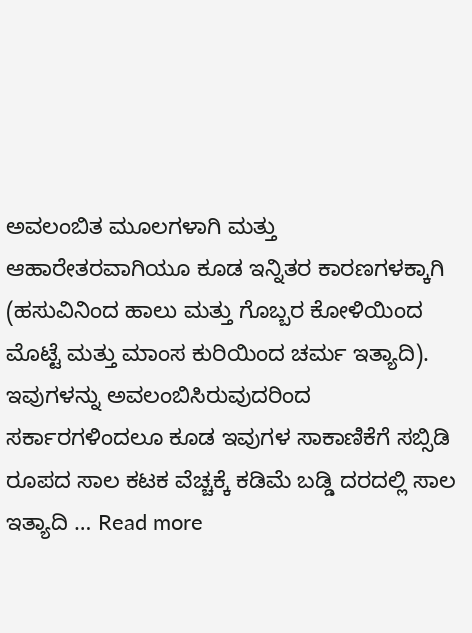ಅವಲಂಬಿತ ಮೂಲಗಳಾಗಿ ಮತ್ತು ಆಹಾರೇತರವಾಗಿಯೂ ಕೂಡ ಇನ್ನಿತರ ಕಾರಣಗಳಕ್ಕಾಗಿ (ಹಸುವಿನಿಂದ ಹಾಲು ಮತ್ತು ಗೊಬ್ಬರ ಕೋಳಿಯಿಂದ ಮೊಟ್ಟೆ ಮತ್ತು ಮಾಂಸ ಕುರಿಯಿಂದ ಚರ್ಮ ಇತ್ಯಾದಿ). ಇವುಗಳನ್ನು ಅವಲಂಬಿಸಿರುವುದರಿಂದ ಸರ್ಕಾರಗಳಿಂದಲೂ ಕೂಡ ಇವುಗಳ ಸಾಕಾಣಿಕೆಗೆ ಸಬ್ಸಿಡಿ ರೂಪದ ಸಾಲ ಕಟಕ ವೆಚ್ಚಕ್ಕೆ ಕಡಿಮೆ ಬಡ್ಡಿ ದರದಲ್ಲಿ ಸಾಲ ಇತ್ಯಾದಿ … Read more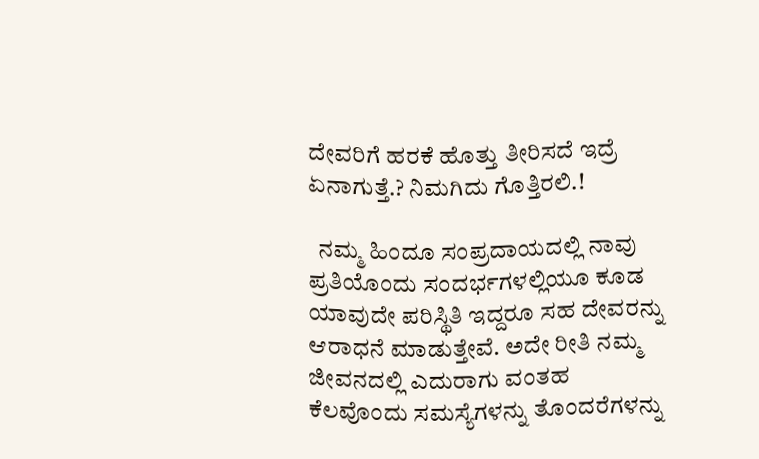ದೇವರಿಗೆ ಹರಕೆ ಹೊತ್ತು ತೀರಿಸದೆ ಇದ್ರೆ ಏನಾಗುತ್ತೆ.? ನಿಮಗಿದು ಗೊತ್ತಿರಲಿ.!

  ನಮ್ಮ ಹಿಂದೂ ಸಂಪ್ರದಾಯದಲ್ಲಿ ನಾವು ಪ್ರತಿಯೊಂದು ಸಂದರ್ಭಗಳಲ್ಲಿಯೂ ಕೂಡ ಯಾವುದೇ ಪರಿಸ್ಥಿತಿ ಇದ್ದರೂ ಸಹ ದೇವರನ್ನು ಆರಾಧನೆ ಮಾಡುತ್ತೇವೆ. ಅದೇ ರೀತಿ ನಮ್ಮ ಜೀವನದಲ್ಲಿ ಎದುರಾಗು ವಂತಹ ಕೆಲವೊಂದು ಸಮಸ್ಯೆಗಳನ್ನು ತೊಂದರೆಗಳನ್ನು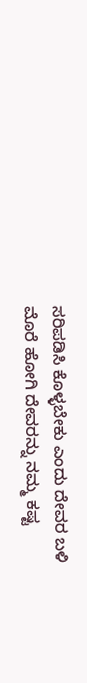ಸರಿಪಡಿಸಿ ಕೊಳ್ಳಬೇಕು ಎಂದು ದೇವರ ಬಳಿ ಮೊರೆ ಹೋಗಿ ದೇವರನ್ನು ನಮ್ಮ ಕಷ್ಟ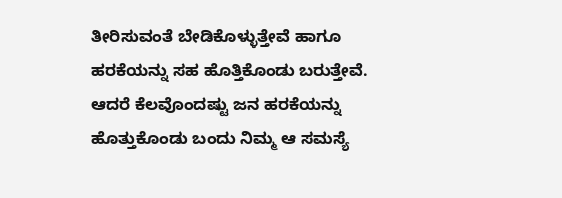ತೀರಿಸುವಂತೆ ಬೇಡಿಕೊಳ್ಳುತ್ತೇವೆ ಹಾಗೂ ಹರಕೆಯನ್ನು ಸಹ ಹೊತ್ತಿಕೊಂಡು ಬರುತ್ತೇವೆ. ಆದರೆ ಕೆಲವೊಂದಷ್ಟು ಜನ ಹರಕೆಯನ್ನು ಹೊತ್ತುಕೊಂಡು ಬಂದು ನಿಮ್ಮ ಆ ಸಮಸ್ಯೆ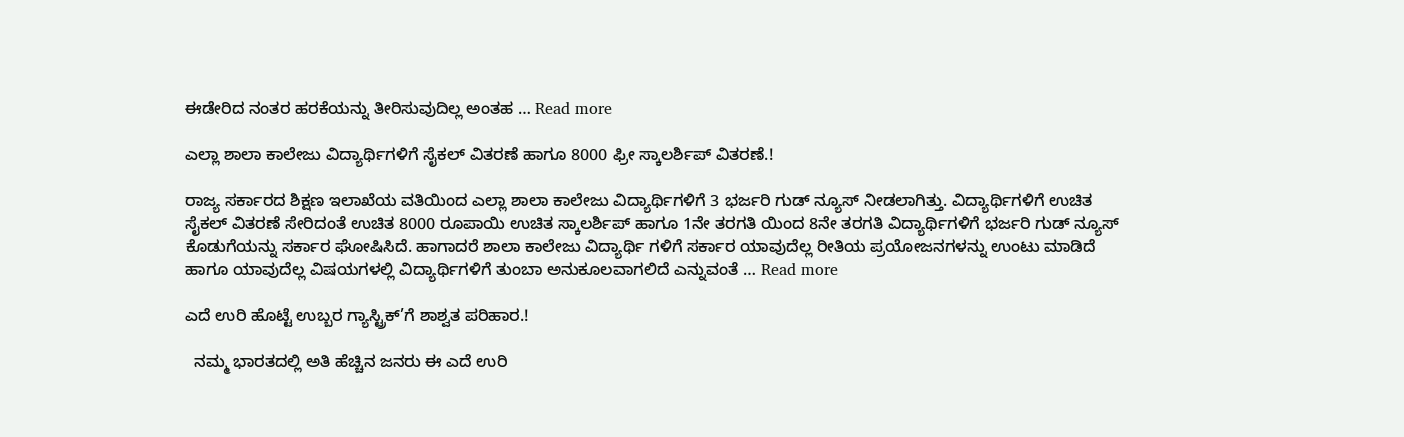ಈಡೇರಿದ ನಂತರ ಹರಕೆಯನ್ನು ತೀರಿಸುವುದಿಲ್ಲ ಅಂತಹ … Read more

ಎಲ್ಲಾ ಶಾಲಾ ಕಾಲೇಜು ವಿದ್ಯಾರ್ಥಿಗಳಿಗೆ ಸೈಕಲ್ ವಿತರಣೆ ಹಾಗೂ 8000 ಫ್ರೀ ಸ್ಕಾಲರ್ಶಿಪ್ ವಿತರಣೆ.!

ರಾಜ್ಯ ಸರ್ಕಾರದ ಶಿಕ್ಷಣ ಇಲಾಖೆಯ ವತಿಯಿಂದ ಎಲ್ಲಾ ಶಾಲಾ ಕಾಲೇಜು ವಿದ್ಯಾರ್ಥಿಗಳಿಗೆ 3 ಭರ್ಜರಿ ಗುಡ್ ನ್ಯೂಸ್ ನೀಡಲಾಗಿತ್ತು. ವಿದ್ಯಾರ್ಥಿಗಳಿಗೆ ಉಚಿತ ಸೈಕಲ್ ವಿತರಣೆ ಸೇರಿದಂತೆ ಉಚಿತ 8000 ರೂಪಾಯಿ ಉಚಿತ ಸ್ಕಾಲರ್ಶಿಪ್ ಹಾಗೂ 1ನೇ ತರಗತಿ ಯಿಂದ 8ನೇ ತರಗತಿ ವಿದ್ಯಾರ್ಥಿಗಳಿಗೆ ಭರ್ಜರಿ ಗುಡ್ ನ್ಯೂಸ್ ಕೊಡುಗೆಯನ್ನು ಸರ್ಕಾರ ಘೋಷಿಸಿದೆ. ಹಾಗಾದರೆ ಶಾಲಾ ಕಾಲೇಜು ವಿದ್ಯಾರ್ಥಿ ಗಳಿಗೆ ಸರ್ಕಾರ ಯಾವುದೆಲ್ಲ ರೀತಿಯ ಪ್ರಯೋಜನಗಳನ್ನು ಉಂಟು ಮಾಡಿದೆ ಹಾಗೂ ಯಾವುದೆಲ್ಲ ವಿಷಯಗಳಲ್ಲಿ ವಿದ್ಯಾರ್ಥಿಗಳಿಗೆ ತುಂಬಾ ಅನುಕೂಲವಾಗಲಿದೆ ಎನ್ನುವಂತೆ … Read more

ಎದೆ ಉರಿ ಹೊಟ್ಟೆ ಉಬ್ಬರ ಗ್ಯಾಸ್ಟ್ರಿಕ್’ಗೆ ಶಾಶ್ವತ ಪರಿಹಾರ.!

  ನಮ್ಮ ಭಾರತದಲ್ಲಿ ಅತಿ ಹೆಚ್ಚಿನ ಜನರು ಈ ಎದೆ ಉರಿ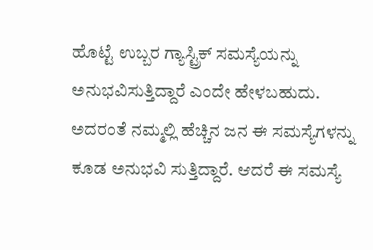ಹೊಟ್ಟೆ ಉಬ್ಬರ ಗ್ಯಾಸ್ಟ್ರಿಕ್ ಸಮಸ್ಯೆಯನ್ನು ಅನುಭವಿಸುತ್ತಿದ್ದಾರೆ ಎಂದೇ ಹೇಳಬಹುದು. ಅದರಂತೆ ನಮ್ಮಲ್ಲಿ ಹೆಚ್ಚಿನ ಜನ ಈ ಸಮಸ್ಯೆಗಳನ್ನು ಕೂಡ ಅನುಭವಿ ಸುತ್ತಿದ್ದಾರೆ. ಆದರೆ ಈ ಸಮಸ್ಯೆ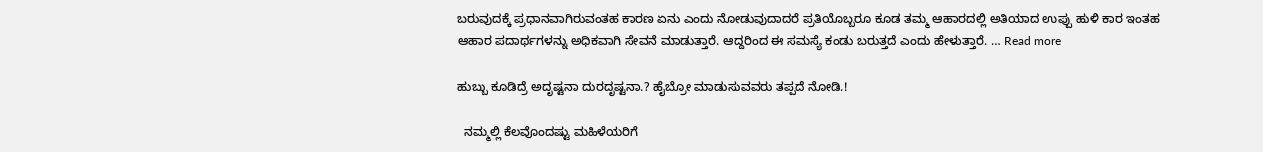ಬರುವುದಕ್ಕೆ ಪ್ರಧಾನವಾಗಿರುವಂತಹ ಕಾರಣ ಏನು ಎಂದು ನೋಡುವುದಾದರೆ ಪ್ರತಿಯೊಬ್ಬರೂ ಕೂಡ ತಮ್ಮ ಆಹಾರದಲ್ಲಿ ಅತಿಯಾದ ಉಪ್ಪು ಹುಳಿ ಕಾರ ಇಂತಹ ಆಹಾರ ಪದಾರ್ಥಗಳನ್ನು ಅಧಿಕವಾಗಿ ಸೇವನೆ ಮಾಡುತ್ತಾರೆ. ಆದ್ದರಿಂದ ಈ ಸಮಸ್ಯೆ ಕಂಡು ಬರುತ್ತದೆ ಎಂದು ಹೇಳುತ್ತಾರೆ. … Read more

ಹುಬ್ಬು ಕೂಡಿದ್ರೆ ಅದೃಷ್ಟನಾ ದುರದೃಷ್ಟನಾ.? ಹೈಬ್ರೋ ಮಾಡುಸುವವರು ತಪ್ಪದೆ ನೋಡಿ.!

  ನಮ್ಮಲ್ಲಿ ಕೆಲವೊಂದಷ್ಟು ಮಹಿಳೆಯರಿಗೆ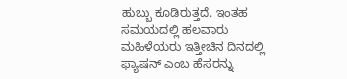ಹುಬ್ಬು ಕೂಡಿರುತ್ತದೆ. ಇಂತಹ ಸಮಯದಲ್ಲಿ ಹಲವಾರು ಮಹಿಳೆಯರು ಇತ್ತೀಚಿನ ದಿನದಲ್ಲಿ ಫ್ಯಾಷನ್ ಎಂಬ ಹೆಸರನ್ನು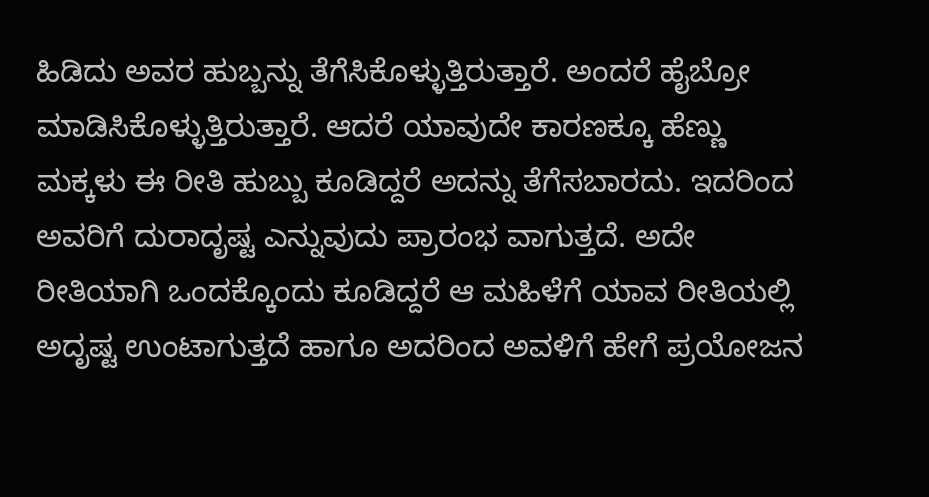ಹಿಡಿದು ಅವರ ಹುಬ್ಬನ್ನು ತೆಗೆಸಿಕೊಳ್ಳುತ್ತಿರುತ್ತಾರೆ. ಅಂದರೆ ಹೈಬ್ರೋ ಮಾಡಿಸಿಕೊಳ್ಳುತ್ತಿರುತ್ತಾರೆ. ಆದರೆ ಯಾವುದೇ ಕಾರಣಕ್ಕೂ ಹೆಣ್ಣು ಮಕ್ಕಳು ಈ ರೀತಿ ಹುಬ್ಬು ಕೂಡಿದ್ದರೆ ಅದನ್ನು ತೆಗೆಸಬಾರದು. ಇದರಿಂದ ಅವರಿಗೆ ದುರಾದೃಷ್ಟ ಎನ್ನುವುದು ಪ್ರಾರಂಭ ವಾಗುತ್ತದೆ. ಅದೇ ರೀತಿಯಾಗಿ ಒಂದಕ್ಕೊಂದು ಕೂಡಿದ್ದರೆ ಆ ಮಹಿಳೆಗೆ ಯಾವ ರೀತಿಯಲ್ಲಿ ಅದೃಷ್ಟ ಉಂಟಾಗುತ್ತದೆ ಹಾಗೂ ಅದರಿಂದ ಅವಳಿಗೆ ಹೇಗೆ ಪ್ರಯೋಜನ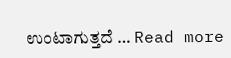ಉಂಟಾಗುತ್ತದೆ … Read more